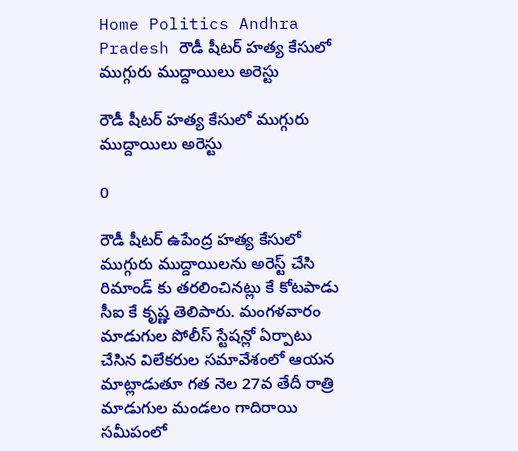Home Politics Andhra Pradesh రౌడీ షీటర్ హత్య కేసులో ముగ్గురు ముద్దాయిలు అరెస్టు

రౌడీ షీటర్ హత్య కేసులో ముగ్గురు ముద్దాయిలు అరెస్టు

0

రౌడీ షీటర్ ఉపేంద్ర హత్య కేసులో ముగ్గురు ముద్దాయిలను అరెస్ట్ చేసి రిమాండ్ కు తరలించినట్లు కే కోటపాడు సీఐ కే కృష్ణ తెలిపారు. మంగళవారం మాడుగుల పోలీస్ స్టేషన్లో ఏర్పాటు చేసిన విలేకరుల సమావేశంలో ఆయన మాట్లాడుతూ గత నెల 27వ తేదీ రాత్రి మాడుగుల మండలం గాదిరాయి సమీపంలో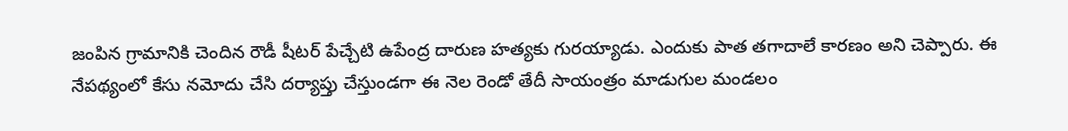జంపిన గ్రామానికి చెందిన రౌడీ షీటర్ పేచ్చేటి ఉపేంద్ర దారుణ హత్యకు గురయ్యాడు. ఎందుకు పాత తగాదాలే కారణం అని చెప్పారు. ఈ నేపథ్యంలో కేసు నమోదు చేసి దర్యాప్తు చేస్తుండగా ఈ నెల రెండో తేదీ సాయంత్రం మాడుగుల మండలం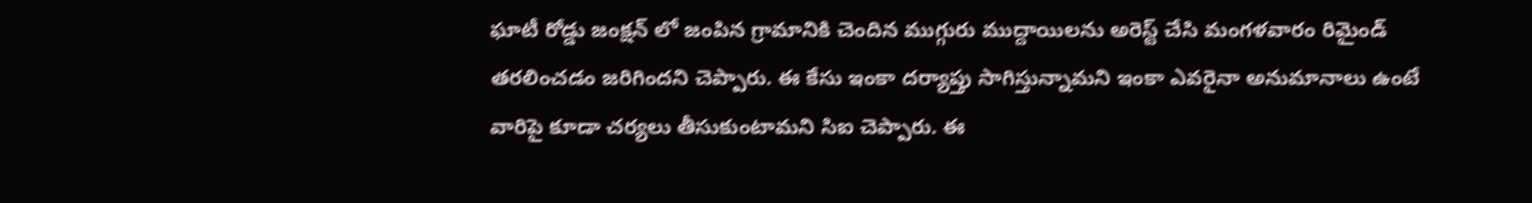ఘాటీ రోడ్డు జంక్షన్ లో జంపిన గ్రామానికి చెందిన ముగ్గురు ముద్దాయిలను అరెస్ట్ చేసి మంగళవారం రిమైండ్ తరలించడం జరిగిందని చెప్పారు. ఈ కేసు ఇంకా దర్యాప్తు సాగిస్తున్నామని ఇంకా ఎవరైనా అనుమానాలు ఉంటే వారిపై కూడా చర్యలు తీసుకుంటామని సిఐ చెప్పారు. ఈ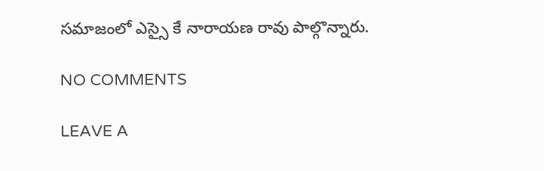సమాజంలో ఎస్సై కే నారాయణ రావు పాల్గొన్నారు.

NO COMMENTS

LEAVE A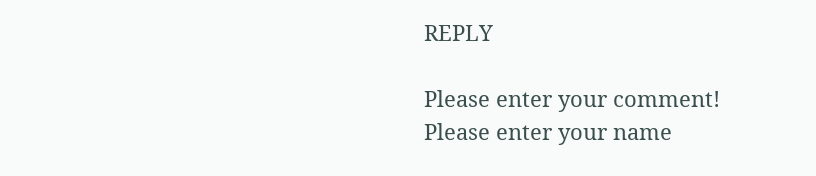REPLY

Please enter your comment!
Please enter your name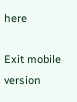here

Exit mobile version